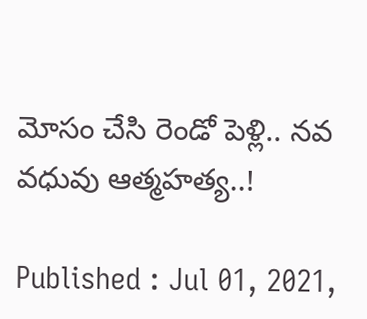మోసం చేసి రెండో పెళ్లి.. నవ వధువు ఆత్మహత్య..!

Published : Jul 01, 2021,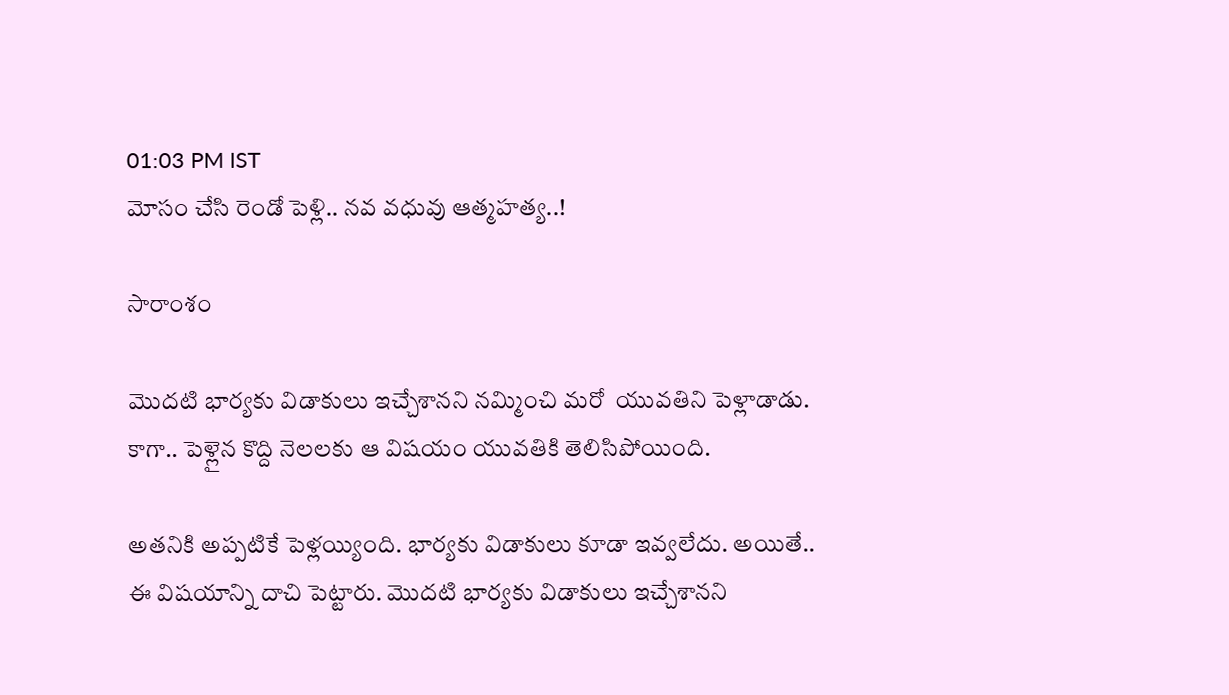01:03 PM IST
మోసం చేసి రెండో పెళ్లి.. నవ వధువు ఆత్మహత్య..!

సారాంశం

మొదటి భార్యకు విడాకులు ఇచ్చేశానని నమ్మించి మరో  యువతిని పెళ్లాడాడు. కాగా.. పెళ్లైన కొద్ది నెలలకు ఆ విషయం యువతికి తెలిసిపోయింది.

అతనికి అప్పటికే పెళ్లయ్యింది. భార్యకు విడాకులు కూడా ఇవ్వలేదు. అయితే.. ఈ విషయాన్ని దాచి పెట్టారు. మొదటి భార్యకు విడాకులు ఇచ్చేశానని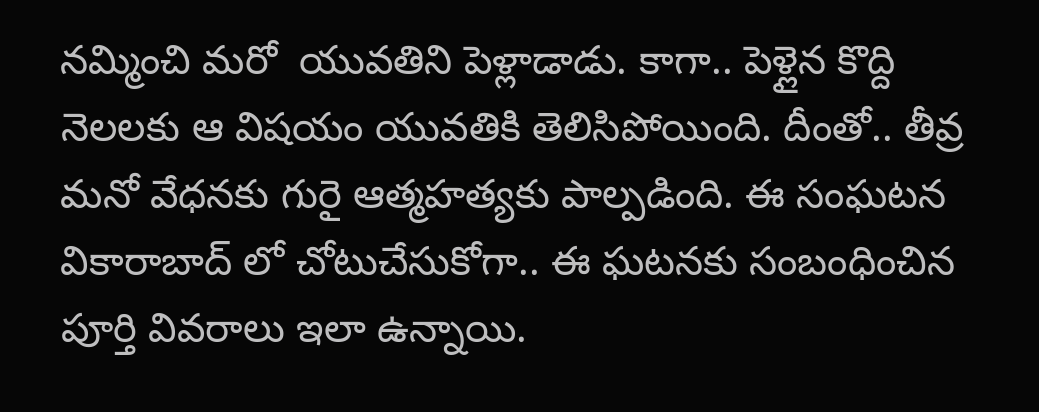నమ్మించి మరో  యువతిని పెళ్లాడాడు. కాగా.. పెళ్లైన కొద్ది నెలలకు ఆ విషయం యువతికి తెలిసిపోయింది. దీంతో.. తీవ్ర మనో వేధనకు గురై ఆత్మహత్యకు పాల్పడింది. ఈ సంఘటన వికారాబాద్ లో చోటుచేసుకోగా.. ఈ ఘటనకు సంబంధించిన పూర్తి వివరాలు ఇలా ఉన్నాయి.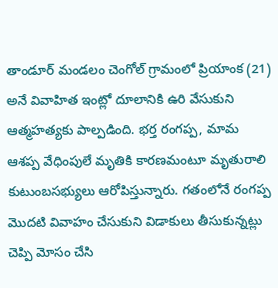తాండూర్ మండలం చెంగోల్‌ గ్రామంలో ప్రియాంక (21) అనే వివాహిత ఇంట్లో దూలానికి ఉరి వేసుకుని ఆత్మహత్యకు పాల్పడింది. భర్త రంగప్ప, మామ ఆశప్ప వేధింపులే మృతికి కారణమంటూ మృతురాలి కుటుంబసభ్యులు ఆరోపిస్తున్నారు. గతంలోనే రంగప్ప మొదటి వివాహం చేసుకుని విడాకులు తీసుకున్నట్లు చెప్పి మోసం చేసి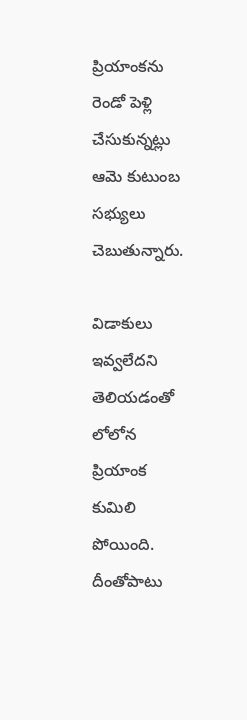ప్రియాంకను రెండో పెళ్లి చేసుకున్నట్లు ఆమె కుటుంబ సభ్యులు చెబుతున్నారు.

విడాకులు ఇవ్వలేదని తెలియడంతో లోలోన ప్రియాంక కుమిలి పోయింది. దీంతోపాటు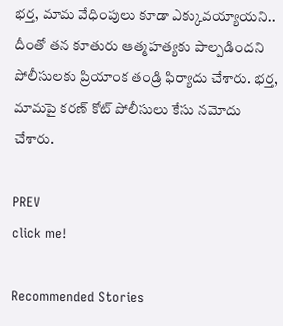భర్త, మామ వేధింపులు కూడా ఎక్కువయ్యాయని.. దీంతో తన కూతురు ఆత్మహత్యకు పాల్పడిందని పోలీసులకు ప్రియాంక తండ్రి ఫిర్యాదు చేశారు. భర్త, మామపై కరణ్ కోట్ పోలీసులు కేసు నమోదు చేశారు.

PREV
click me!

Recommended Stories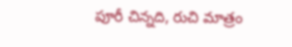పూరీ చిన్న‌ది, రుచి మాత్రం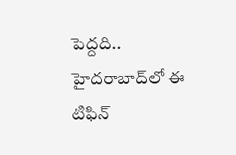పెద్ద‌ది.. హైద‌రాబాద్‌లో ఈ టిఫిన్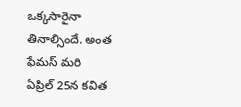ఒక్క‌సారైనా తినాల్సిందే. అంత ఫేమ‌స్ మ‌రి
ఏప్రిల్ 25న కవిత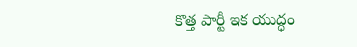కొత్త పార్టీ ఇక యుద్ధం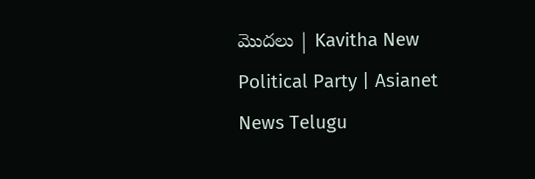మొదలు | Kavitha New Political Party | Asianet News Telugu